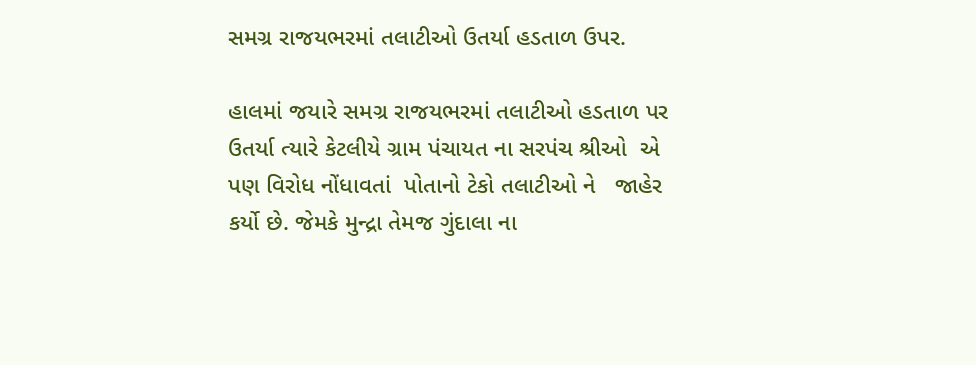સમગ્ર રાજયભરમાં તલાટીઓ ઉતર્યા હડતાળ ઉપર.

હાલમાં જયારે સમગ્ર રાજયભરમાં તલાટીઓ હડતાળ પર ઉતર્યા ત્યારે કેટલીયે ગ્રામ પંચાયત ના સરપંચ શ્રીઓ  એ પણ વિરોધ નોંધાવતાં  પોતાનો ટેકો તલાટીઓ ને   જાહેર કર્યો છે. જેમકે મુન્દ્રા તેમજ ગુંદાલા ના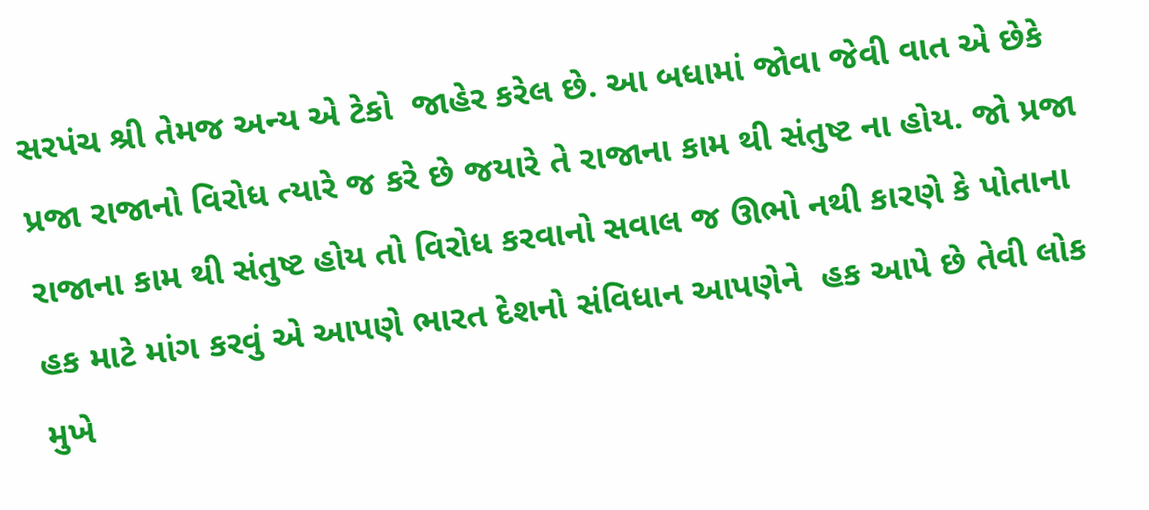સરપંચ શ્રી તેમજ અન્ય એ ટેકો  જાહેર કરેલ છે. આ બધામાં જોવા જેવી વાત એ છેકે પ્રજા રાજાનો વિરોધ ત્યારે જ કરે છે જયારે તે રાજાના કામ થી સંતુષ્ટ ના હોય. જો પ્રજા રાજાના કામ થી સંતુષ્ટ હોય તો વિરોધ કરવાનો સવાલ જ ઊભો નથી કારણે કે પોતાના હક માટે માંગ કરવું એ આપણે ભારત દેશનો સંવિધાન આપણેને  હક આપે છે તેવી લોક મુખે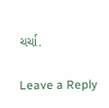ચર્ચા.

Leave a Reply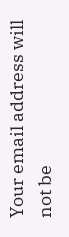Your email address will not be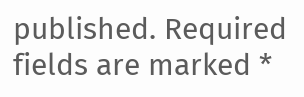published. Required fields are marked *